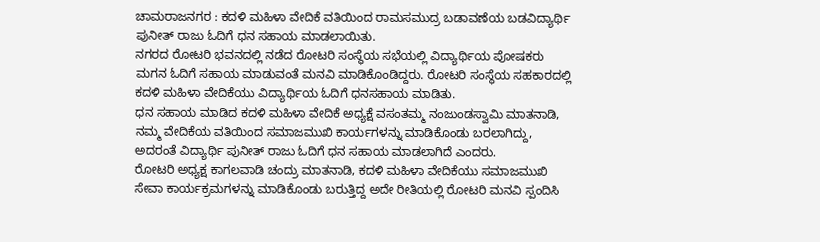ಚಾಮರಾಜನಗರ : ಕದಳಿ ಮಹಿಳಾ ವೇದಿಕೆ ವತಿಯಿಂದ ರಾಮಸಮುದ್ರ ಬಡಾವಣೆಯ ಬಡವಿದ್ಯಾರ್ಥಿ ಪುನೀತ್ ರಾಜು ಓದಿಗೆ ಧನ ಸಹಾಯ ಮಾಡಲಾಯಿತು.
ನಗರದ ರೋಟರಿ ಭವನದಲ್ಲಿ ನಡೆದ ರೋಟರಿ ಸಂಸ್ಥೆಯ ಸಭೆಯಲ್ಲಿ ವಿದ್ಯಾರ್ಥಿಯ ಪೋಷಕರು ಮಗನ ಓದಿಗೆ ಸಹಾಯ ಮಾಡುವಂತೆ ಮನವಿ ಮಾಡಿಕೊಂಡಿದ್ದರು. ರೋಟರಿ ಸಂಸ್ಥೆಯ ಸಹಕಾರದಲ್ಲಿ ಕದಳಿ ಮಹಿಳಾ ವೇದಿಕೆಯು ವಿದ್ಯಾರ್ಥಿಯ ಓದಿಗೆ ಧನಸಹಾಯ ಮಾಡಿತು.
ಧನ ಸಹಾಯ ಮಾಡಿದ ಕದಳಿ ಮಹಿಳಾ ವೇದಿಕೆ ಅಧ್ಯಕ್ಷೆ ವಸಂತಮ್ಮ ನಂಜುಂಡಸ್ವಾಮಿ ಮಾತನಾಡಿ, ನಮ್ಮ ವೇದಿಕೆಯ ವತಿಯಿಂದ ಸಮಾಜಮುಖಿ ಕಾರ್ಯಗಳನ್ನು ಮಾಡಿಕೊಂಡು ಬರಲಾಗಿದ್ದು, ಅದರಂತೆ ವಿದ್ಯಾರ್ಥಿ ಪುನೀತ್ ರಾಜು ಓದಿಗೆ ಧನ ಸಹಾಯ ಮಾಡಲಾಗಿದೆ ಎಂದರು.
ರೋಟರಿ ಅಧ್ಯಕ್ಷ ಕಾಗಲವಾಡಿ ಚಂದ್ರು ಮಾತನಾಡಿ, ಕದಳಿ ಮಹಿಳಾ ವೇದಿಕೆಯು ಸಮಾಜಮುಖಿ ಸೇವಾ ಕಾರ್ಯಕ್ರಮಗಳನ್ನು ಮಾಡಿಕೊಂಡು ಬರುತ್ತಿದ್ದ ಅದೇ ರೀತಿಯಲ್ಲಿ ರೋಟರಿ ಮನವಿ ಸ್ಪಂದಿಸಿ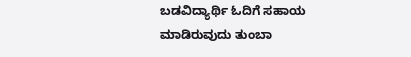ಬಡವಿದ್ಯಾರ್ಥಿ ಓದಿಗೆ ಸಹಾಯ ಮಾಡಿರುವುದು ತುಂಬಾ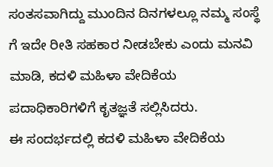ಸಂತಸವಾಗಿದ್ದು ಮುಂದಿನ ದಿನಗಳಲ್ಲೂ ನಮ್ಮ ಸಂಸ್ಥೆ ಗೆ ಇದೇ ರೀತಿ ಸಹಕಾರ ನೀಡಬೇಕು ಎಂದು ಮನವಿ ಮಾಡಿ, ಕದಳಿ ಮಹಿಳಾ ವೇದಿಕೆಯ ಪದಾಧಿಕಾರಿಗಳಿಗೆ ಕೃತಜ್ಞತೆ ಸಲ್ಲಿಸಿದರು.
ಈ ಸಂದರ್ಭದಲ್ಲಿ ಕದಳಿ ಮಹಿಳಾ ವೇದಿಕೆಯ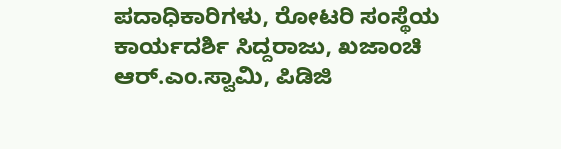ಪದಾಧಿಕಾರಿಗಳು, ರೋಟರಿ ಸಂಸ್ಥೆಯ
ಕಾರ್ಯದರ್ಶಿ ಸಿದ್ದರಾಜು, ಖಜಾಂಚಿ ಆರ್.ಎಂ.ಸ್ವಾಮಿ, ಪಿಡಿಜಿ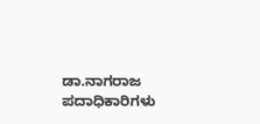ಡಾ.ನಾಗರಾಜ ಪದಾಧಿಕಾರಿಗಳು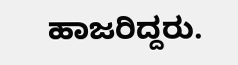ಹಾಜರಿದ್ದರು.